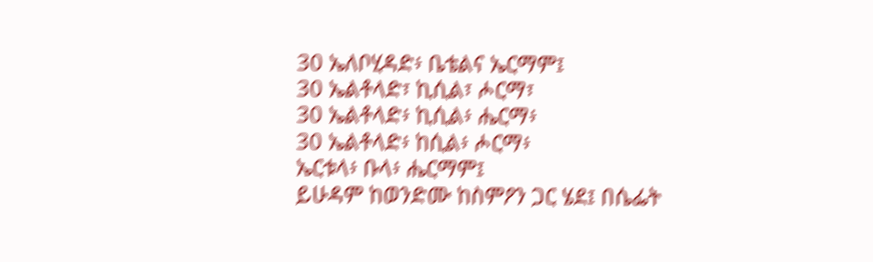30 ኤለቦሂዳድ፥ ቤቴልና ኤርማም፤
30 ኤልቶላድ፣ ኪሲል፣ ሖርማ፣
30 ኤልቶላድ፥ ኪሲል፥ ሔርማ፥
30 ኤልቶላድ፥ ከሲል፥ ሖርማ፥
ኤርቱላ፥ ቡላ፥ ሔርማም፤
ይሁዳም ከወንድሙ ከስምዖን ጋር ሄደ፤ በሴፌት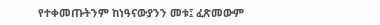የተቀመጡትንም ከነዓናውያንን መቱ፤ ፈጽመውም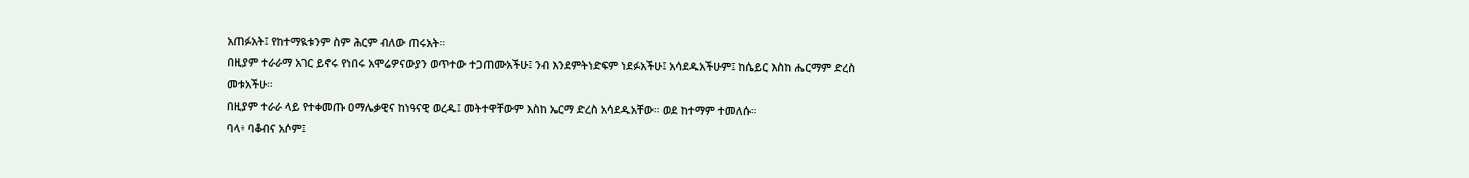አጠፉአት፤ የከተማዪቱንም ስም ሕርም ብለው ጠሩአት።
በዚያም ተራራማ አገር ይኖሩ የነበሩ አሞሬዎናውያን ወጥተው ተጋጠሙአችሁ፤ ንብ እንደምትነድፍም ነደፉአችሁ፤ አሳደዱአችሁም፤ ከሴይር እስከ ሔርማም ድረስ መቱአችሁ።
በዚያም ተራራ ላይ የተቀመጡ ዐማሌቃዊና ከነዓናዊ ወረዱ፤ መትተዋቸውም እስከ ኤርማ ድረስ አሳደዱአቸው። ወደ ከተማም ተመለሱ።
ባላ፥ ባቆብና አሶም፤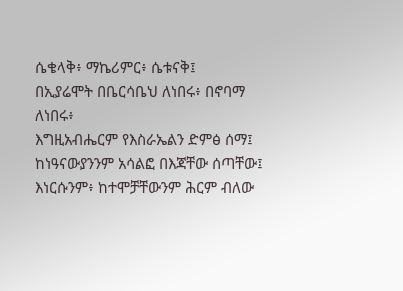ሴቄላቅ፥ ማኬሪምር፥ ሴቱናቅ፤
በኢያሬሞት በቤርሳቤህ ለነበሩ፥ በኖባማ ለነበሩ፥
እግዚአብሔርም የእስራኤልን ድምፅ ሰማ፤ ከነዓናውያንንም አሳልፎ በእጃቸው ሰጣቸው፤ እነርሱንም፥ ከተሞቻቸውንም ሕርም ብለው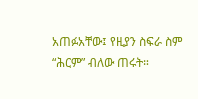አጠፉአቸው፤ የዚያን ስፍራ ስም “ሕርም” ብለው ጠሩት።